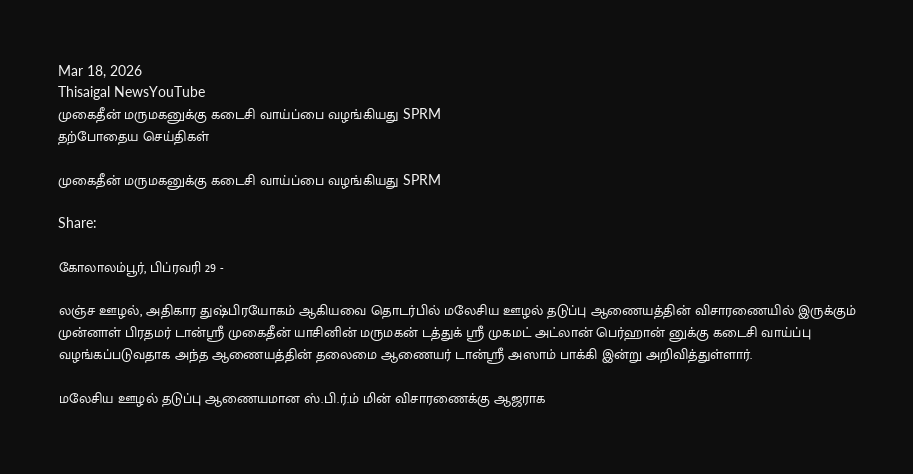Mar 18, 2026
Thisaigal NewsYouTube
முகைதீன் மருமகனுக்கு கடைசி வாய்ப்பை வழங்கியது SPRM
தற்போதைய செய்திகள்

முகைதீன் மருமகனுக்கு கடைசி வாய்ப்பை வழங்கியது SPRM

Share:

கோலாலம்பூர், பிப்ரவரி 29 -

லஞ்ச ஊழல், அதிகார துஷ்பிரயோகம் ஆகியவை தொடர்பில் மலேசிய ஊழல் தடுப்பு ஆணையத்தின் விசாரணையில் இருக்கும் முன்னாள் பிரதமர் டான்ஸ்ரீ முகைதீன் யாசினின் மருமகன் டத்துக் ஶ்ரீ முகமட் அட்லான் பெர்ஹான் னுக்கு கடைசி வாய்ப்பு வழங்கப்படுவதாக அந்த ஆணையத்தின் தலைமை ஆணையர் டான்ஸ்ரீ அஸாம் பாக்கி இன்று அறிவித்துள்ளார்.

மலேசிய ஊழல் தடுப்பு ஆணையமான ஸ்.பி.ர்.ம் மின் விசாரணைக்கு ஆஜராக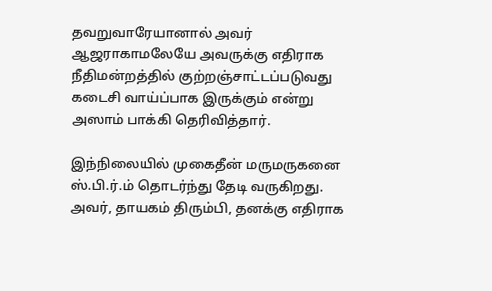தவறுவாரேயானால் அவர் ஆஜராகாமலேயே அவருக்கு எதிராக நீதிமன்றத்தில் குற்றஞ்சாட்டப்படுவது கடைசி வாய்ப்பாக இருக்கும் என்று அஸாம் பாக்கி தெரிவித்தார்.

இந்நிலையில் முகைதீன் மருமருகனை ஸ்.பி.ர்.ம் தொடர்ந்து தேடி வருகிறது. அவர், தாயகம் திரும்பி, தனக்கு எதிராக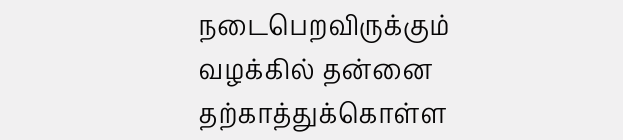நடைபெறவிருக்கும் வழக்கில் தன்னை தற்காத்துக்கொள்ள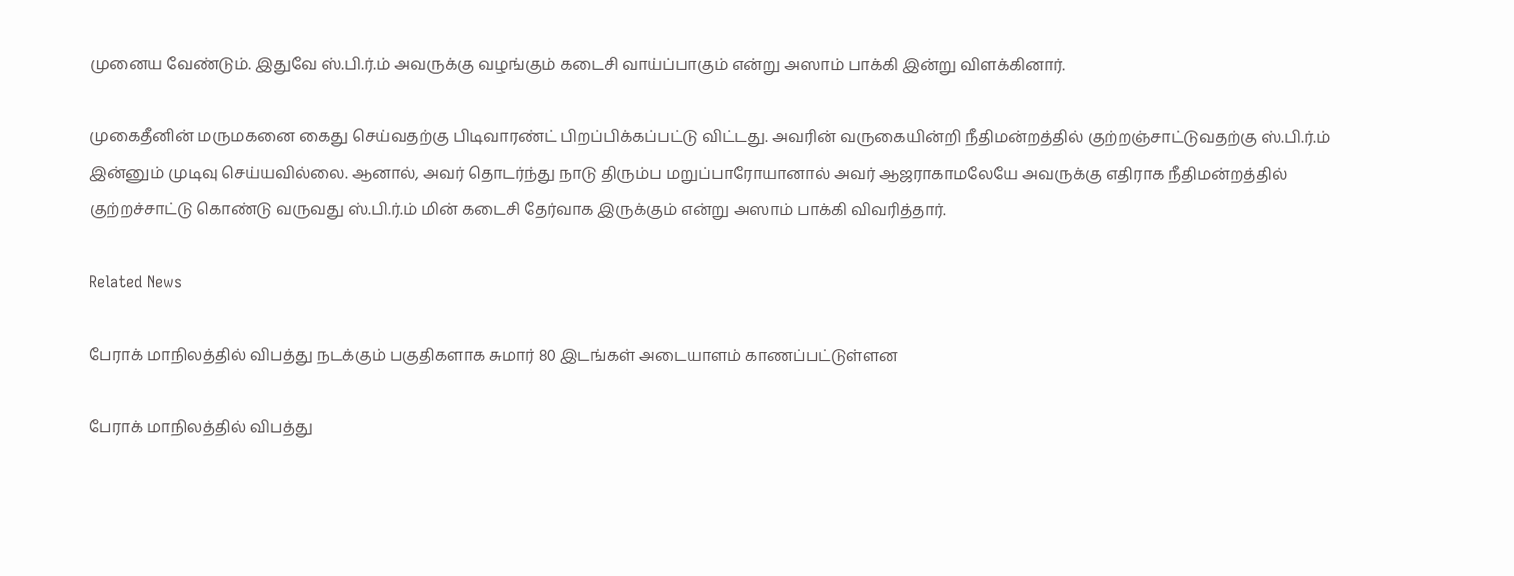முனைய வேண்டும். இதுவே ஸ்.பி.ர்.ம் அவருக்கு வழங்கும் கடைசி வாய்ப்பாகும் என்று அஸாம் பாக்கி இன்று விளக்கினார்.

முகைதீனின் மருமகனை கைது செய்வதற்கு பிடிவாரண்ட் பிறப்பிக்கப்பட்டு விட்டது. அவரின் வருகையின்றி நீதிமன்றத்தில் குற்றஞ்சாட்டுவதற்கு ஸ்.பி.ர்.ம் இன்னும் முடிவு செய்யவில்லை. ஆனால், அவர் தொடர்ந்து நாடு திரும்ப மறுப்பாரோயானால் அவர் ஆஜராகாமலேயே அவருக்கு எதிராக நீதிமன்றத்தில் குற்றச்சாட்டு கொண்டு வருவது ஸ்.பி.ர்.ம் மின் கடைசி தேர்வாக இருக்கும் என்று அஸாம் பாக்கி விவரித்தார்.

Related News

பேராக் மாநிலத்தில் விபத்து நடக்கும் பகுதிகளாக சுமார் 80 இடங்கள் அடையாளம் காணப்பட்டுள்ளன

பேராக் மாநிலத்தில் விபத்து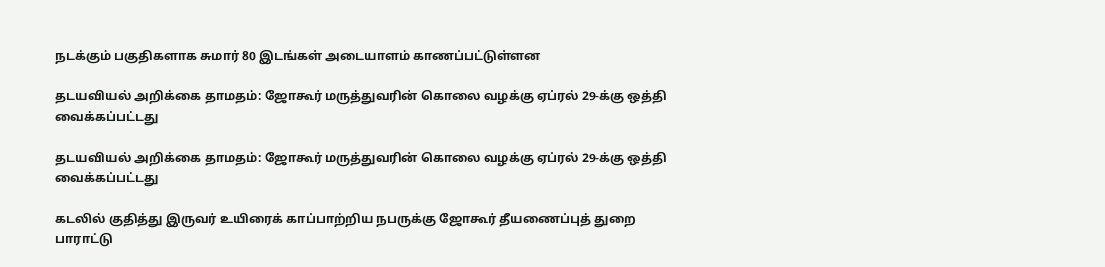நடக்கும் பகுதிகளாக சுமார் 80 இடங்கள் அடையாளம் காணப்பட்டுள்ளன

தடயவியல் அறிக்கை தாமதம்: ஜோகூர் மருத்துவரின் கொலை வழக்கு ஏப்ரல் 29-க்கு ஒத்தி வைக்கப்பட்டது

தடயவியல் அறிக்கை தாமதம்: ஜோகூர் மருத்துவரின் கொலை வழக்கு ஏப்ரல் 29-க்கு ஒத்தி வைக்கப்பட்டது

கடலில் குதித்து இருவர் உயிரைக் காப்பாற்றிய நபருக்கு ஜோகூர் தீயணைப்புத் துறை பாராட்டு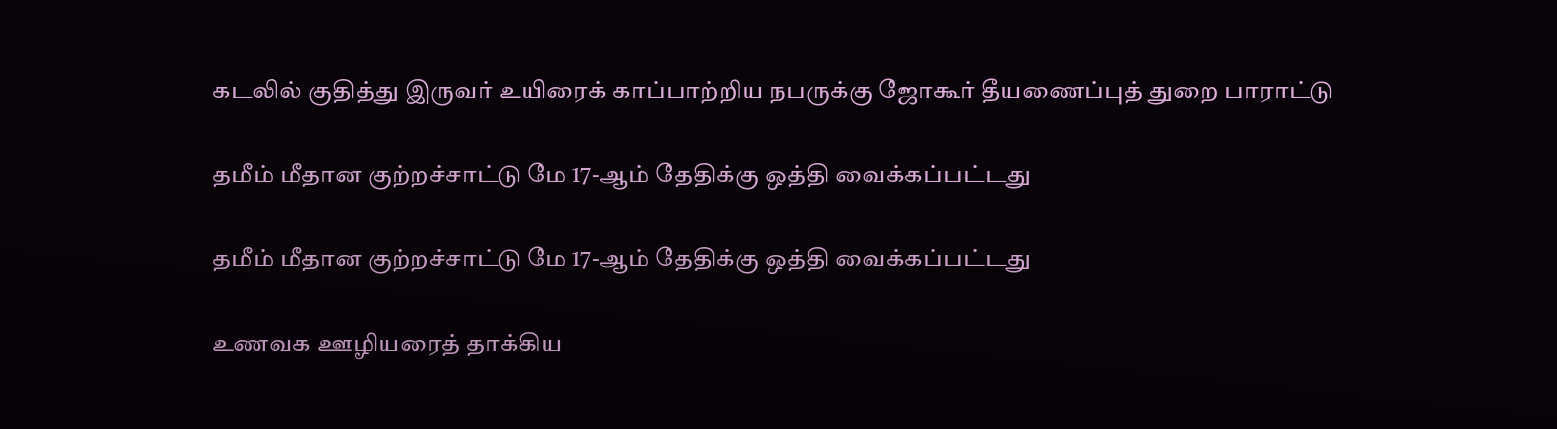கடலில் குதித்து இருவர் உயிரைக் காப்பாற்றிய நபருக்கு ஜோகூர் தீயணைப்புத் துறை பாராட்டு

தமீம் மீதான குற்றச்சாட்டு மே 17-ஆம் தேதிக்கு ஒத்தி வைக்கப்பட்டது

தமீம் மீதான குற்றச்சாட்டு மே 17-ஆம் தேதிக்கு ஒத்தி வைக்கப்பட்டது

உணவக ஊழியரைத் தாக்கிய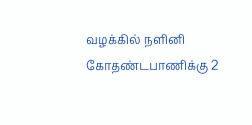வழக்கில் நளினி கோதண்டபாணிக்கு 2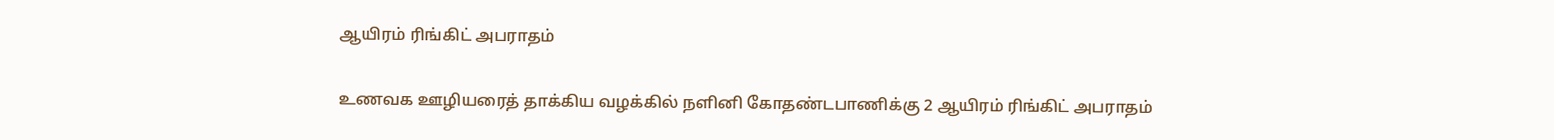ஆயிரம் ரிங்கிட் அபராதம்

உணவக ஊழியரைத் தாக்கிய வழக்கில் நளினி கோதண்டபாணிக்கு 2 ஆயிரம் ரிங்கிட் அபராதம்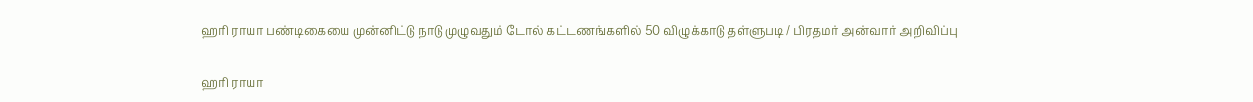ஹரி ராயா பண்டிகையை முன்னிட்டு நாடு முழுவதும் டோல் கட்டணங்களில் 50 விழுக்காடு தள்ளுபடி / பிரதமர் அன்வார் அறிவிப்பு

ஹரி ராயா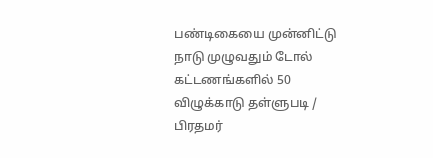பண்டிகையை முன்னிட்டு நாடு முழுவதும் டோல் கட்டணங்களில் 50 விழுக்காடு தள்ளுபடி / பிரதமர்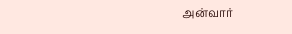அன்வார்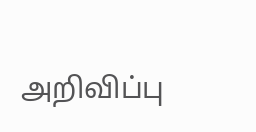அறிவிப்பு